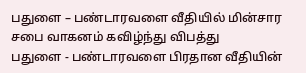பதுளை – பண்டாரவளை வீதியில் மின்சார சபை வாகனம் கவிழ்ந்து விபத்து
பதுளை - பண்டாரவளை பிரதான வீதியின்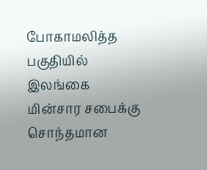போகாமலித்த பகுதியில் இலங்கை மின்சார சபைக்கு சொந்தமான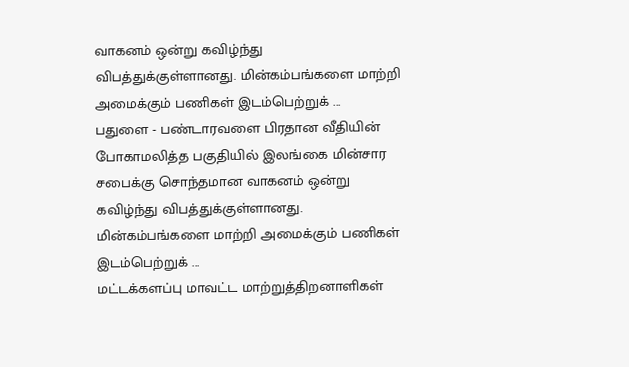வாகனம் ஒன்று கவிழ்ந்து விபத்துக்குள்ளானது. மின்கம்பங்களை மாற்றி அமைக்கும் பணிகள் இடம்பெற்றுக் ...
பதுளை - பண்டாரவளை பிரதான வீதியின் போகாமலித்த பகுதியில் இலங்கை மின்சார சபைக்கு சொந்தமான வாகனம் ஒன்று கவிழ்ந்து விபத்துக்குள்ளானது. மின்கம்பங்களை மாற்றி அமைக்கும் பணிகள் இடம்பெற்றுக் ...
மட்டக்களப்பு மாவட்ட மாற்றுத்திறனாளிகள்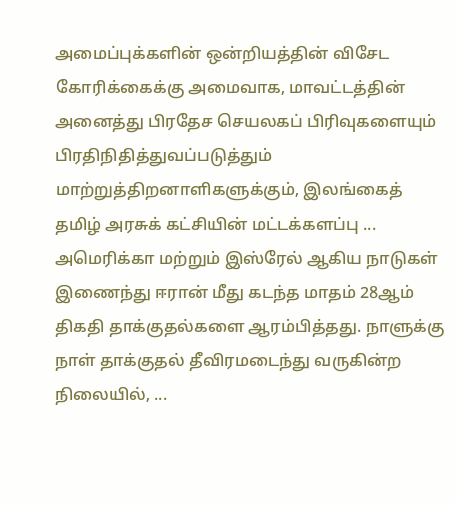அமைப்புக்களின் ஒன்றியத்தின் விசேட கோரிக்கைக்கு அமைவாக, மாவட்டத்தின் அனைத்து பிரதேச செயலகப் பிரிவுகளையும் பிரதிநிதித்துவப்படுத்தும் மாற்றுத்திறனாளிகளுக்கும், இலங்கைத் தமிழ் அரசுக் கட்சியின் மட்டக்களப்பு ...
அமெரிக்கா மற்றும் இஸ்ரேல் ஆகிய நாடுகள் இணைந்து ஈரான் மீது கடந்த மாதம் 28ஆம் திகதி தாக்குதல்களை ஆரம்பித்தது. நாளுக்கு நாள் தாக்குதல் தீவிரமடைந்து வருகின்ற நிலையில், ...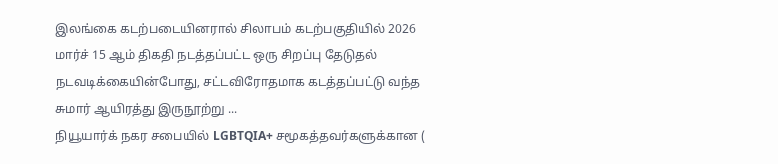இலங்கை கடற்படையினரால் சிலாபம் கடற்பகுதியில் 2026 மார்ச் 15 ஆம் திகதி நடத்தப்பட்ட ஒரு சிறப்பு தேடுதல் நடவடிக்கையின்போது, சட்டவிரோதமாக கடத்தப்பட்டு வந்த சுமார் ஆயிரத்து இருநூற்று ...
நியூயார்க் நகர சபையில் LGBTQIA+ சமூகத்தவர்களுக்கான (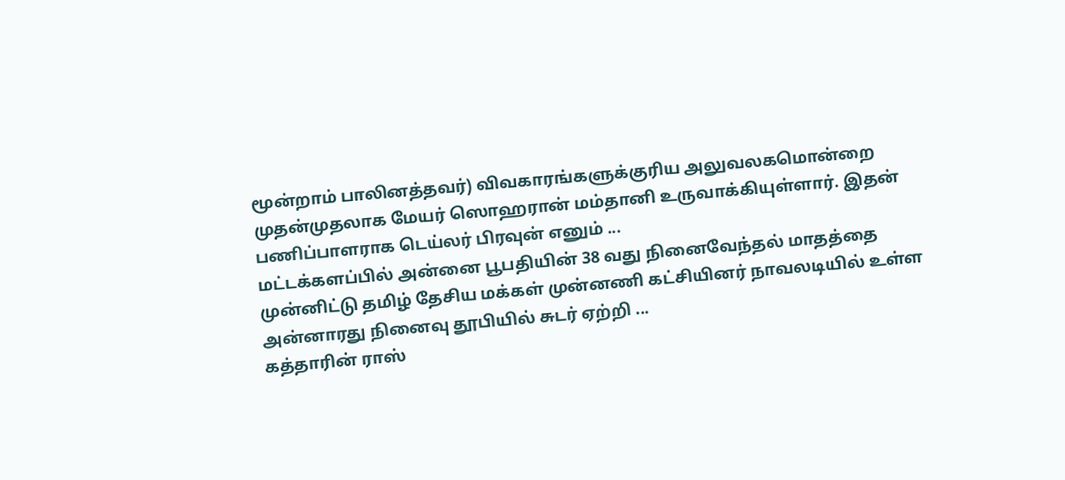மூன்றாம் பாலினத்தவர்) விவகாரங்களுக்குரிய அலுவலகமொன்றை முதன்முதலாக மேயர் ஸொஹரான் மம்தானி உருவாக்கியுள்ளார். இதன் பணிப்பாளராக டெய்லர் பிரவுன் எனும் ...
மட்டக்களப்பில் அன்னை பூபதியின் 38 வது நினைவேந்தல் மாதத்தை முன்னிட்டு தமிழ் தேசிய மக்கள் முன்னணி கட்சியினர் நாவலடியில் உள்ள அன்னாரது நினைவு தூபியில் சுடர் ஏற்றி ...
கத்தாரின் ராஸ்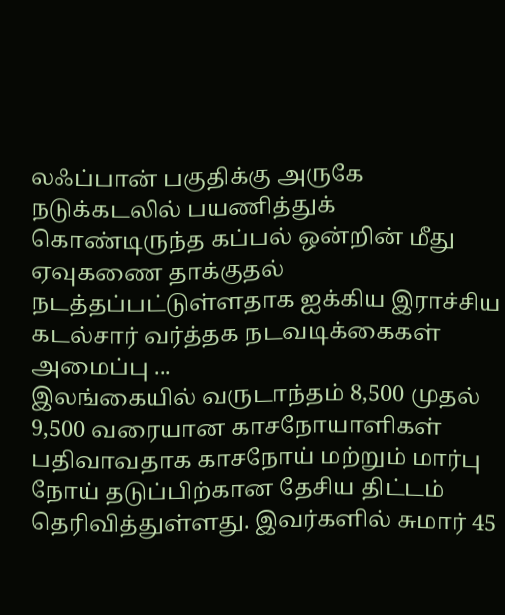லஃப்பான் பகுதிக்கு அருகே நடுக்கடலில் பயணித்துக் கொண்டிருந்த கப்பல் ஒன்றின் மீது ஏவுகணை தாக்குதல் நடத்தப்பட்டுள்ளதாக ஐக்கிய இராச்சிய கடல்சார் வர்த்தக நடவடிக்கைகள் அமைப்பு ...
இலங்கையில் வருடாந்தம் 8,500 முதல் 9,500 வரையான காசநோயாளிகள் பதிவாவதாக காசநோய் மற்றும் மார்பு நோய் தடுப்பிற்கான தேசிய திட்டம் தெரிவித்துள்ளது. இவர்களில் சுமார் 45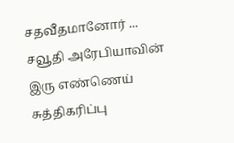சதவீதமானோர் ...
சவூதி அரேபியாவின் இரு எண்ணெய் சுத்திகரிப்பு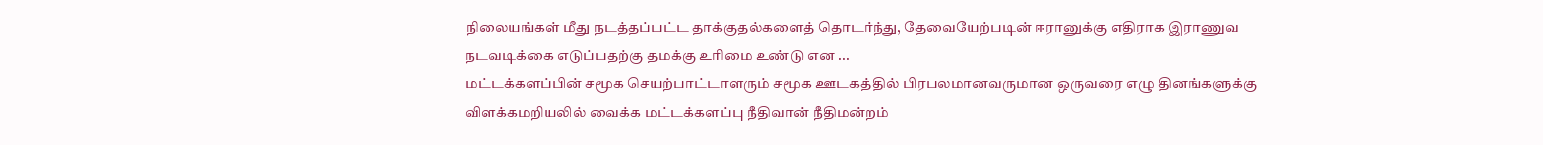நிலையங்கள் மீது நடத்தப்பட்ட தாக்குதல்களைத் தொடர்ந்து, தேவையேற்படின் ஈரானுக்கு எதிராக இராணுவ நடவடிக்கை எடுப்பதற்கு தமக்கு உரிமை உண்டு என ...
மட்டக்களப்பின் சமூக செயற்பாட்டாளரும் சமூக ஊடகத்தில் பிரபலமானவருமான ஒருவரை எழு தினங்களுக்கு விளக்கமறியலில் வைக்க மட்டக்களப்பு நீதிவான் நீதிமன்றம்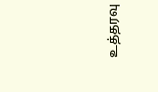உத்தரவு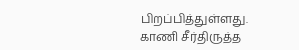பிறப்பித்துள்ளது. காணி சீர்திருத்த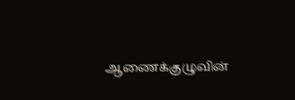ஆணைக்குழுவின்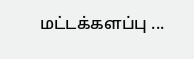மட்டக்களப்பு ...